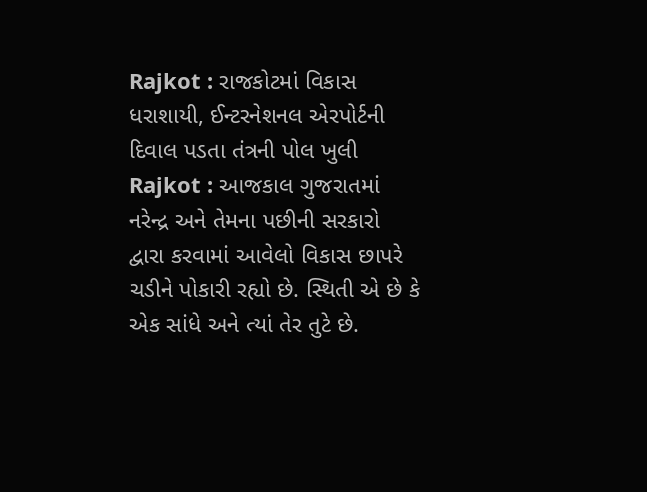Rajkot : રાજકોટમાં વિકાસ ધરાશાયી, ઈન્ટરનેશનલ એરપોર્ટની દિવાલ પડતા તંત્રની પોલ ખુલી
Rajkot : આજકાલ ગુજરાતમાં નરેન્દ્ર અને તેમના પછીની સરકારો દ્વારા કરવામાં આવેલો વિકાસ છાપરે ચડીને પોકારી રહ્યો છે. સ્થિતી એ છે કે એક સાંધે અને ત્યાં તેર તુટે છે.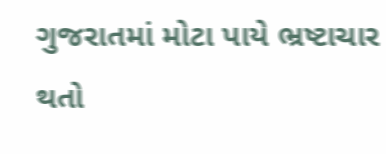ગુજરાતમાં મોટા પાયે ભ્રષ્ટાચાર થતો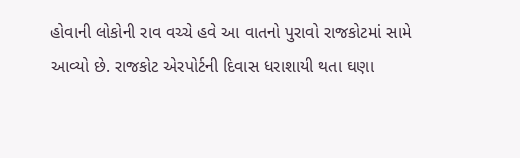હોવાની લોકોની રાવ વચ્ચે હવે આ વાતનો પુરાવો રાજકોટમાં સામે આવ્યો છે. રાજકોટ એરપોર્ટની દિવાસ ધરાશાયી થતા ઘણા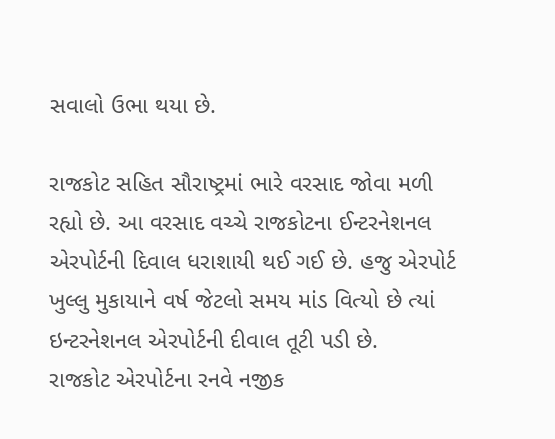સવાલો ઉભા થયા છે.

રાજકોટ સહિત સૌરાષ્ટ્રમાં ભારે વરસાદ જોવા મળી રહ્યો છે. આ વરસાદ વચ્ચે રાજકોટના ઈન્ટરનેશનલ એરપોર્ટની દિવાલ ધરાશાયી થઈ ગઈ છે. હજુ એરપોર્ટ ખુલ્લુ મુકાયાને વર્ષ જેટલો સમય માંડ વિત્યો છે ત્યાં ઇન્ટરનેશનલ એરપોર્ટની દીવાલ તૂટી પડી છે.
રાજકોટ એરપોર્ટના રનવે નજીક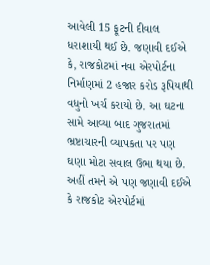આવેલી 15 ફૂટની દીવાલ ધરાશાયી થઈ છે. જણાવી દઈએ કે, રાજકોટમાં નવા એરપોર્ટના નિર્માણમાં 2 હજાર કરોડ રૂપિયાથી વધુનો ખર્ચ કરાયો છે. આ ઘટના સામે આવ્યા બાદ ગુજરાતમાં ભ્રષ્ટાચારની વ્યાપકતા પર પણ ઘણા મોટા સવાલ ઉભા થયા છે.
અહીં તમને એ પણ જણાવી દઈએ કે રાજકોટ એરપોર્ટમાં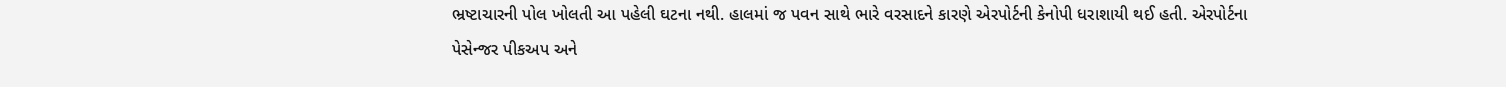ભ્રષ્ટાચારની પોલ ખોલતી આ પહેલી ઘટના નથી. હાલમાં જ પવન સાથે ભારે વરસાદને કારણે એરપોર્ટની કેનોપી ધરાશાયી થઈ હતી. એરપોર્ટના પેસેન્જર પીકઅપ અને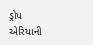ડ્રોપ એરિયાની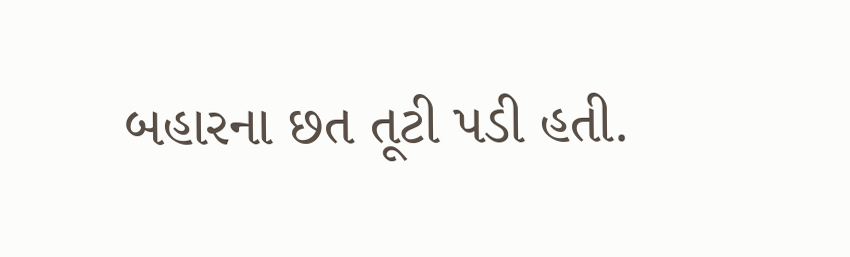બહારના છત તૂટી પડી હતી.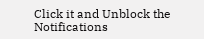Click it and Unblock the Notifications